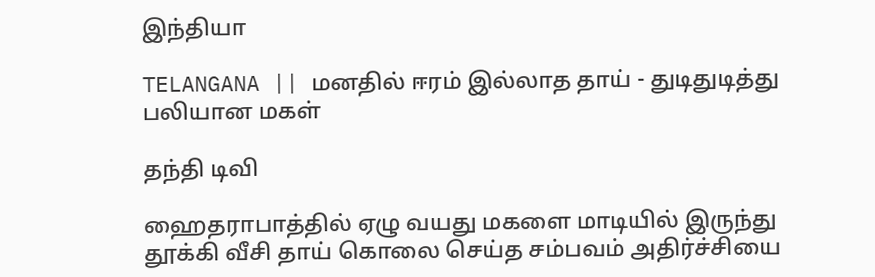இந்தியா

TELANGANA || மனதில் ஈரம் இல்லாத தாய் - துடிதுடித்து பலியான மகள்

தந்தி டிவி

ஹைதராபாத்தில் ஏழு வயது மகளை மாடியில் இருந்து தூக்கி வீசி தாய் கொலை செய்த சம்பவம் அதிர்ச்சியை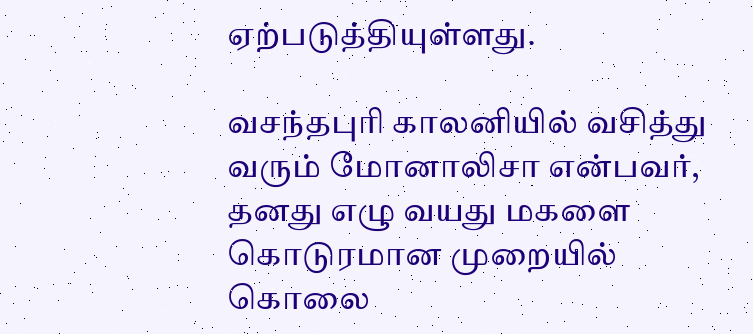ஏற்படுத்தியுள்ளது.

வசந்தபுரி காலனியில் வசித்து வரும் மோனாலிசா என்பவர், தனது எழு வயது மகளை கொடுரமான முறையில் கொலை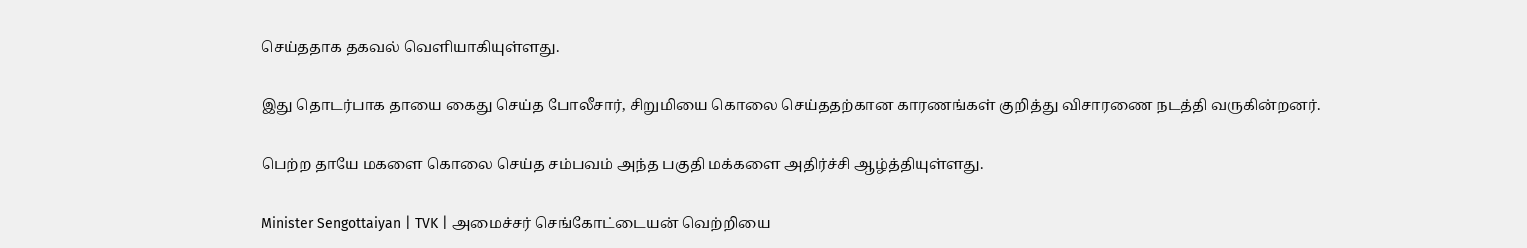செய்ததாக தகவல் வெளியாகியுள்ளது.

இது தொடர்பாக தாயை கைது செய்த போலீசார், சிறுமியை கொலை செய்ததற்கான காரணங்கள் குறித்து விசாரணை நடத்தி வருகின்றனர்.

பெற்ற தாயே மகளை கொலை செய்த சம்பவம் அந்த பகுதி மக்களை அதிர்ச்சி ஆழ்த்தியுள்ளது.

Minister Sengottaiyan | TVK | அமைச்சர் செங்கோட்டையன் வெற்றியை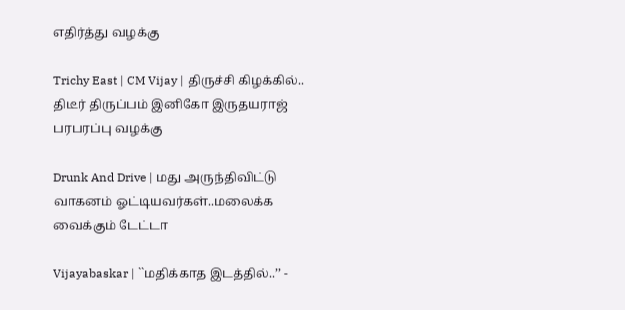எதிர்த்து வழக்கு

Trichy East | CM Vijay | திருச்சி கிழக்கில்.. திடீர் திருப்பம் இனிகோ இருதயராஜ் பரபரப்பு வழக்கு

Drunk And Drive | மது அருந்திவிட்டு வாகனம் ஓட்டியவர்கள்..மலைக்க வைக்கும் டேட்டா

Vijayabaskar | ``மதிக்காத இடத்தில்..’’ -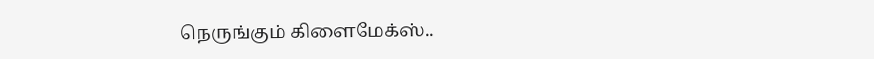நெருங்கும் கிளைமேக்ஸ்..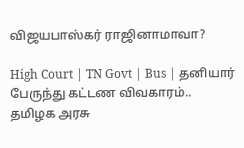விஜயபாஸ்கர் ராஜினாமாவா?

High Court | TN Govt | Bus | தனியார் பேருந்து கட்டண விவகாரம்.. தமிழக அரசு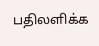பதிலளிக்க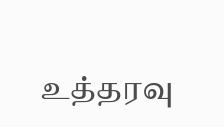உத்தரவு